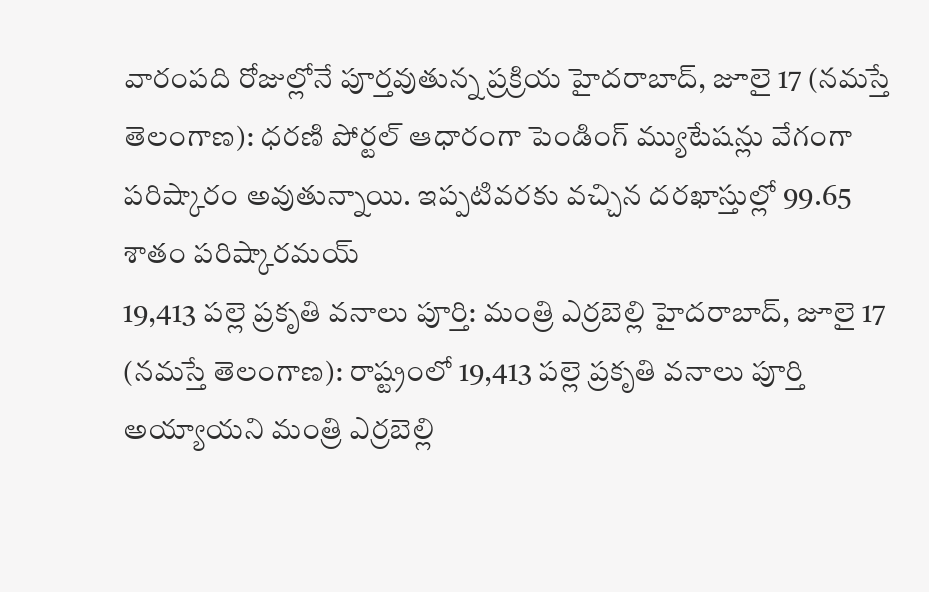వారంపది రోజుల్లోనే పూర్తవుతున్న ప్రక్రియ హైదరాబాద్, జూలై 17 (నమస్తే తెలంగాణ): ధరణి పోర్టల్ ఆధారంగా పెండింగ్ మ్యుటేషన్లు వేగంగా పరిష్కారం అవుతున్నాయి. ఇప్పటివరకు వచ్చిన దరఖాస్తుల్లో 99.65 శాతం పరిష్కారమయ్
19,413 పల్లె ప్రకృతి వనాలు పూర్తి: మంత్రి ఎర్రబెల్లి హైదరాబాద్, జూలై 17 (నమస్తే తెలంగాణ): రాష్ట్రంలో 19,413 పల్లె ప్రకృతి వనాలు పూర్తి అయ్యాయని మంత్రి ఎర్రబెల్లి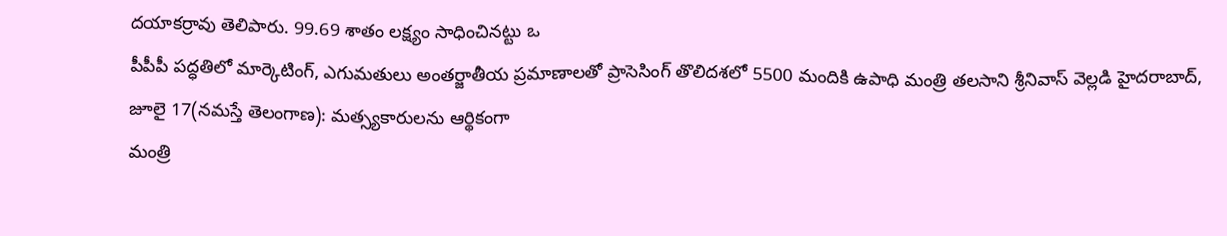దయాకర్రావు తెలిపారు. 99.69 శాతం లక్ష్యం సాధించినట్టు ఒ
పీపీపీ పద్ధతిలో మార్కెటింగ్, ఎగుమతులు అంతర్జాతీయ ప్రమాణాలతో ప్రాసెసింగ్ తొలిదశలో 5500 మందికి ఉపాధి మంత్రి తలసాని శ్రీనివాస్ వెల్లడి హైదరాబాద్, జూలై 17(నమస్తే తెలంగాణ): మత్స్యకారులను ఆర్థికంగా
మంత్రి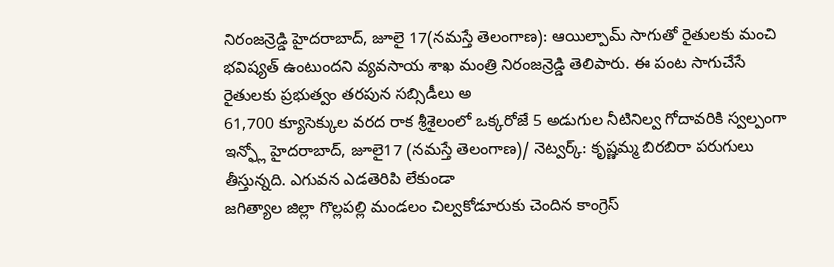నిరంజన్రెడ్డి హైదరాబాద్, జూలై 17(నమస్తే తెలంగాణ): ఆయిల్పామ్ సాగుతో రైతులకు మంచి భవిష్యత్ ఉంటుందని వ్యవసాయ శాఖ మంత్రి నిరంజన్రెడ్డి తెలిపారు. ఈ పంట సాగుచేసే రైతులకు ప్రభుత్వం తరపున సబ్సిడీలు అ
61,700 క్యూసెక్కుల వరద రాక శ్రీశైలంలో ఒక్కరోజే 5 అడుగుల నీటినిల్వ గోదావరికి స్వల్పంగా ఇన్ఫ్లో హైదరాబాద్, జూలై17 (నమస్తే తెలంగాణ)/ నెట్వర్క్: కృష్ణమ్మ బిరబిరా పరుగులు తీస్తున్నది. ఎగువన ఎడతెరిపి లేకుండా
జగిత్యాల జిల్లా గొల్లపల్లి మండలం చిల్వకోడూరుకు చెందిన కాంగ్రెస్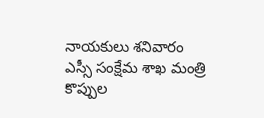నాయకులు శనివారం ఎస్సీ సంక్షేమ శాఖ మంత్రి కొప్పుల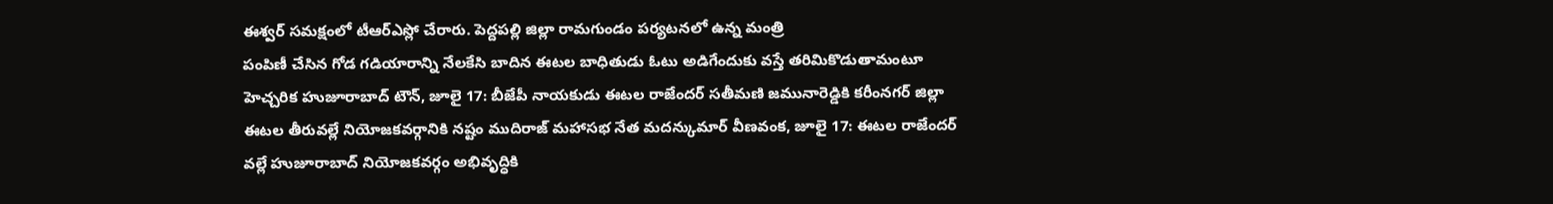ఈశ్వర్ సమక్షంలో టీఆర్ఎస్లో చేరారు. పెద్దపల్లి జిల్లా రామగుండం పర్యటనలో ఉన్న మంత్రి
పంపిణీ చేసిన గోడ గడియారాన్ని నేలకేసి బాదిన ఈటల బాధితుడు ఓటు అడిగేందుకు వస్తే తరిమికొడుతామంటూ హెచ్చరిక హుజూరాబాద్ టౌన్, జూలై 17: బీజేపీ నాయకుడు ఈటల రాజేందర్ సతీమణి జమునారెడ్డికి కరీంనగర్ జిల్లా
ఈటల తీరువల్లే నియోజకవర్గానికి నష్టం ముదిరాజ్ మహాసభ నేత మదన్కుమార్ వీణవంక, జూలై 17: ఈటల రాజేందర్ వల్లే హుజూరాబాద్ నియోజకవర్గం అభివృద్ధికి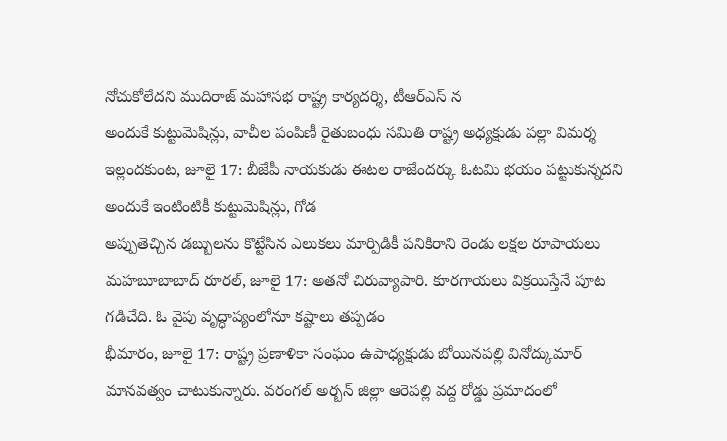నోచుకోలేదని ముదిరాజ్ మహాసభ రాష్ట్ర కార్యదర్శి, టీఆర్ఎస్ న
అందుకే కుట్టుమెషిన్లు, వాచీల పంపిణీ రైతుబంధు సమితి రాష్ట్ర అధ్యక్షుడు పల్లా విమర్శ ఇల్లందకుంట, జూలై 17: బీజేపీ నాయకుడు ఈటల రాజేందర్కు ఓటమి భయం పట్టుకున్నదని అందుకే ఇంటింటికీ కుట్టుమెషిన్లు, గోడ
అప్పుతెచ్చిన డబ్బులను కొట్టేసిన ఎలుకలు మార్పిడికీ పనికిరాని రెండు లక్షల రూపాయలు మహబూబాబాద్ రూరల్, జూలై 17: అతనో చిరువ్యాపారి. కూరగాయలు విక్రయిస్తేనే పూట గడిచేది. ఓ వైపు వృద్ధాప్యంలోనూ కష్టాలు తప్పడం
భీమారం, జూలై 17: రాష్ట్ర ప్రణాళికా సంఘం ఉపాధ్యక్షుడు బోయినపల్లి వినోద్కుమార్ మానవత్వం చాటుకున్నారు. వరంగల్ అర్బన్ జిల్లా ఆరెపల్లి వద్ద రోడ్డు ప్రమాదంలో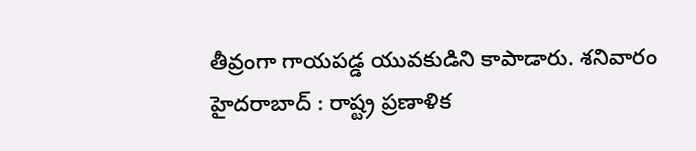తీవ్రంగా గాయపడ్డ యువకుడిని కాపాడారు. శనివారం
హైదరాబాద్ : రాష్ట్ర ప్రణాళిక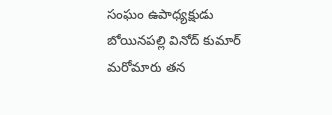సంఘం ఉపాధ్యక్షుడు బోయినపల్లి వినోద్ కుమార్ మరోమారు తన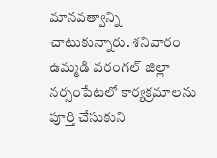మానవత్వాన్ని చాటుకున్నారు. శనివారం ఉమ్మడి వరంగల్ జిల్లా నర్సంపేటలో కార్యక్రమాలను పూర్తి చేసుకుని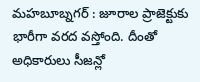మహబూబ్నగర్ : జూరాల ప్రాజెక్టుకు భారీగా వరద వస్తోంది. దీంతో అధికారులు సీజన్లో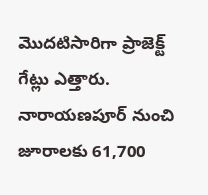మొదటిసారిగా ప్రాజెక్ట్ గేట్లు ఎత్తారు. నారాయణపూర్ నుంచి జూరాలకు 61,700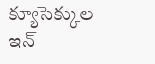క్యూసెక్కుల ఇన్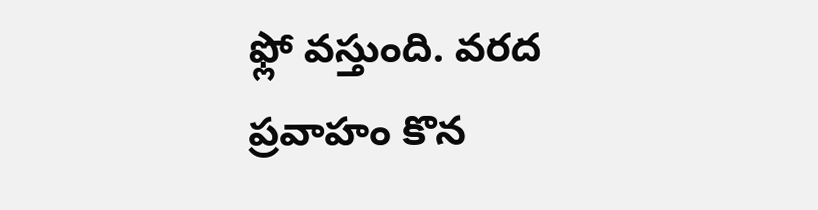ఫ్లో వస్తుంది. వరద ప్రవాహం కొన